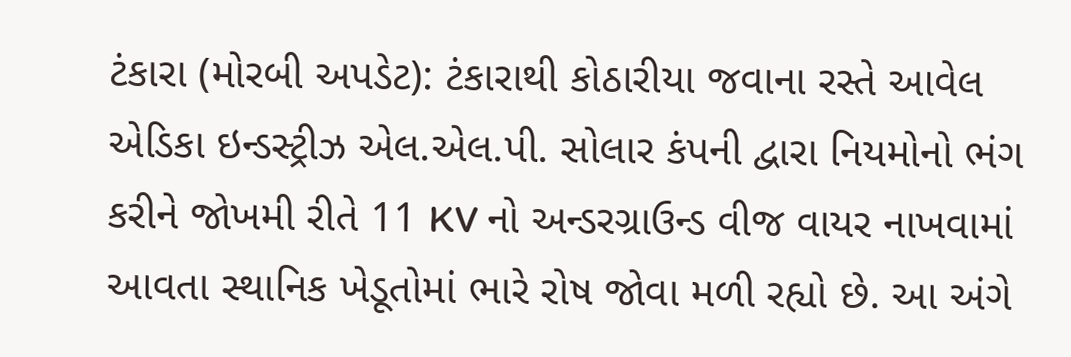ટંકારા (મોરબી અપડેટ): ટંકારાથી કોઠારીયા જવાના રસ્તે આવેલ એડિકા ઇન્ડસ્ટ્રીઝ એલ.એલ.પી. સોલાર કંપની દ્વારા નિયમોનો ભંગ કરીને જોખમી રીતે 11 KV નો અન્ડરગ્રાઉન્ડ વીજ વાયર નાખવામાં આવતા સ્થાનિક ખેડૂતોમાં ભારે રોષ જોવા મળી રહ્યો છે. આ અંગે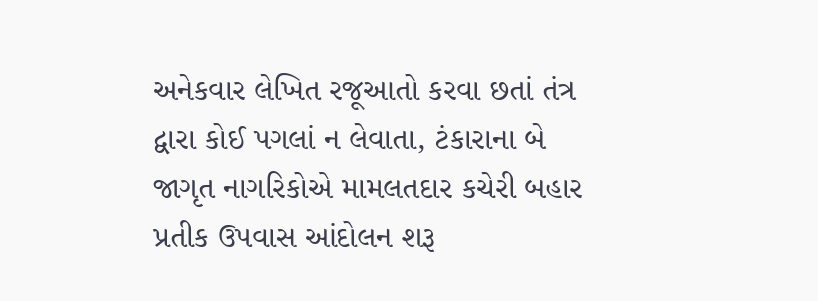અનેકવાર લેખિત રજૂઆતો કરવા છતાં તંત્ર દ્વારા કોઈ પગલાં ન લેવાતા, ટંકારાના બે જાગૃત નાગરિકોએ મામલતદાર કચેરી બહાર પ્રતીક ઉપવાસ આંદોલન શરૂ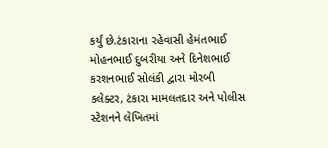કર્યું છે.ટંકારાના રહેવાસી હેમંતભાઈ મોહનભાઈ દુબરીયા અને દિનેશભાઈ કરશનભાઈ સોલંકી દ્વારા મોરબી કલેક્ટર, ટંકારા મામલતદાર અને પોલીસ સ્ટેશનને લેખિતમાં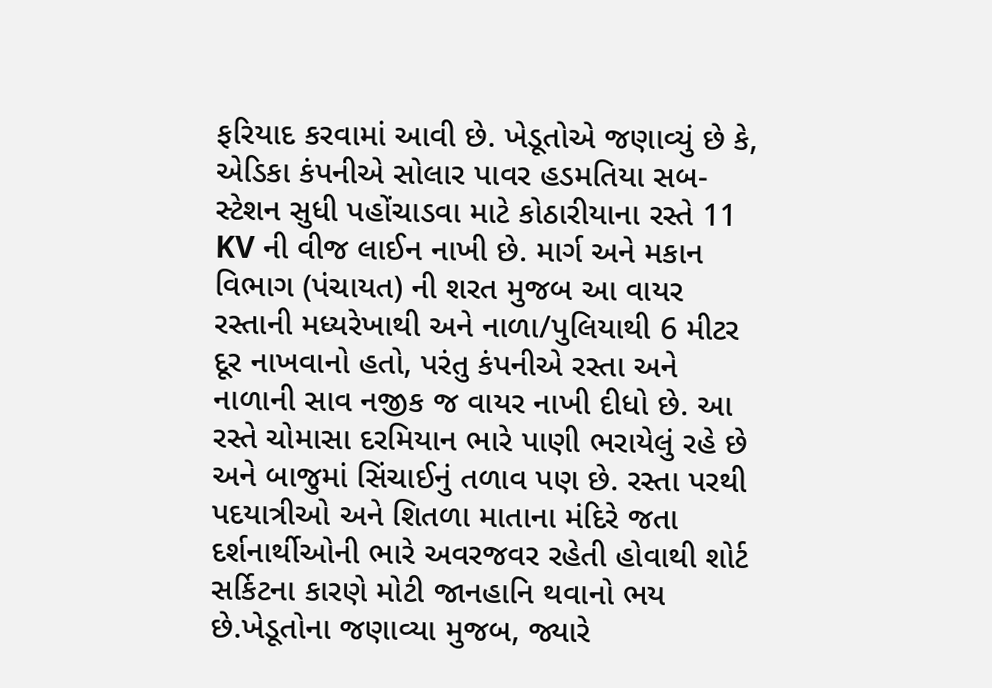ફરિયાદ કરવામાં આવી છે. ખેડૂતોએ જણાવ્યું છે કે, એડિકા કંપનીએ સોલાર પાવર હડમતિયા સબ-સ્ટેશન સુધી પહોંચાડવા માટે કોઠારીયાના રસ્તે 11 KV ની વીજ લાઈન નાખી છે. માર્ગ અને મકાન વિભાગ (પંચાયત) ની શરત મુજબ આ વાયર રસ્તાની મધ્યરેખાથી અને નાળા/પુલિયાથી 6 મીટર દૂર નાખવાનો હતો, પરંતુ કંપનીએ રસ્તા અને નાળાની સાવ નજીક જ વાયર નાખી દીધો છે. આ રસ્તે ચોમાસા દરમિયાન ભારે પાણી ભરાયેલું રહે છે અને બાજુમાં સિંચાઈનું તળાવ પણ છે. રસ્તા પરથી પદયાત્રીઓ અને શિતળા માતાના મંદિરે જતા દર્શનાર્થીઓની ભારે અવરજવર રહેતી હોવાથી શોર્ટ સર્કિટના કારણે મોટી જાનહાનિ થવાનો ભય છે.ખેડૂતોના જણાવ્યા મુજબ, જ્યારે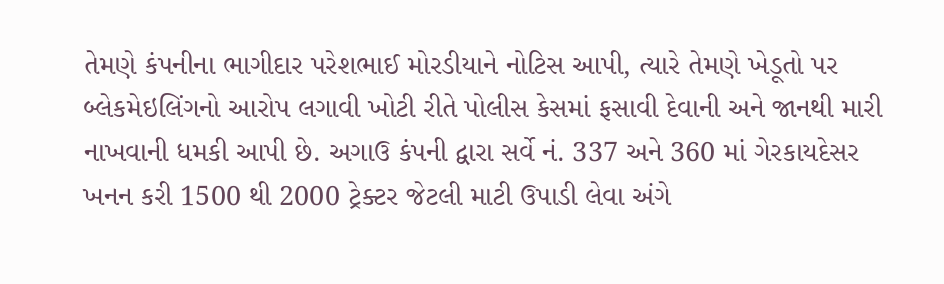તેમણે કંપનીના ભાગીદાર પરેશભાઈ મોરડીયાને નોટિસ આપી, ત્યારે તેમણે ખેડૂતો પર બ્લેકમેઇલિંગનો આરોપ લગાવી ખોટી રીતે પોલીસ કેસમાં ફસાવી દેવાની અને જાનથી મારી નાખવાની ધમકી આપી છે. અગાઉ કંપની દ્વારા સર્વે નં. 337 અને 360 માં ગેરકાયદેસર ખનન કરી 1500 થી 2000 ટ્રેક્ટર જેટલી માટી ઉપાડી લેવા અંગે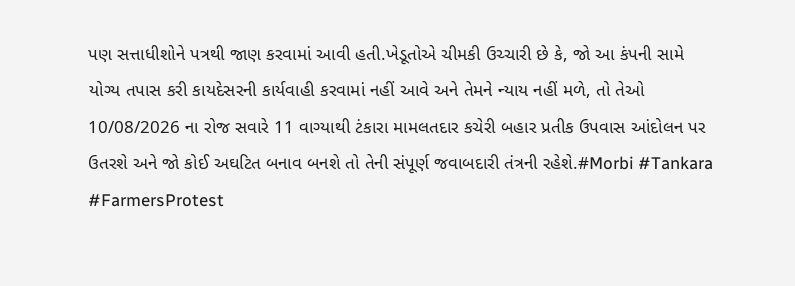પણ સત્તાધીશોને પત્રથી જાણ કરવામાં આવી હતી.ખેડૂતોએ ચીમકી ઉચ્ચારી છે કે, જો આ કંપની સામે યોગ્ય તપાસ કરી કાયદેસરની કાર્યવાહી કરવામાં નહીં આવે અને તેમને ન્યાય નહીં મળે, તો તેઓ 10/08/2026 ના રોજ સવારે 11 વાગ્યાથી ટંકારા મામલતદાર કચેરી બહાર પ્રતીક ઉપવાસ આંદોલન પર ઉતરશે અને જો કોઈ અઘટિત બનાવ બનશે તો તેની સંપૂર્ણ જવાબદારી તંત્રની રહેશે.#Morbi #Tankara #FarmersProtest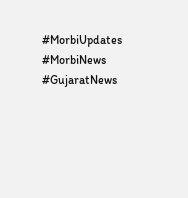#MorbiUpdates #MorbiNews #GujaratNews